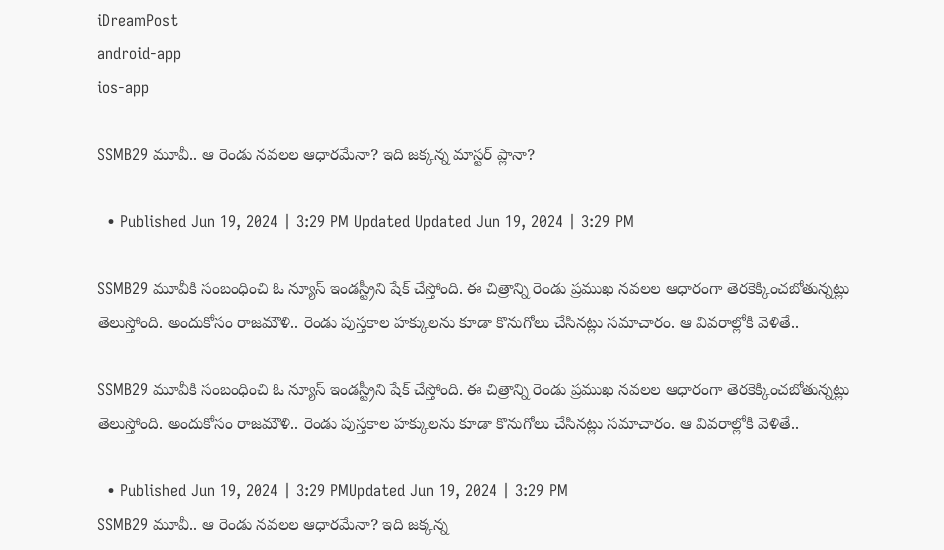iDreamPost
android-app
ios-app

SSMB29 మూవీ.. ఆ రెండు నవలల ఆధారమేనా? ఇది జక్కన్న మాస్టర్ ప్లానా?

  • Published Jun 19, 2024 | 3:29 PM Updated Updated Jun 19, 2024 | 3:29 PM

SSMB29 మూవీకి సంబంధించి ఓ న్యూస్ ఇండస్ట్రీని షేక్ చేస్తోంది. ఈ చిత్రాన్ని రెండు ప్రముఖ నవలల ఆధారంగా తెరకెక్కించబోతున్నట్లు తెలుస్తోంది. అందుకోసం రాజమౌళి.. రెండు పుస్తకాల హక్కులను కూడా కొనుగోలు చేసినట్లు సమాచారం. ఆ వివరాల్లోకి వెళితే..

SSMB29 మూవీకి సంబంధించి ఓ న్యూస్ ఇండస్ట్రీని షేక్ చేస్తోంది. ఈ చిత్రాన్ని రెండు ప్రముఖ నవలల ఆధారంగా తెరకెక్కించబోతున్నట్లు తెలుస్తోంది. అందుకోసం రాజమౌళి.. రెండు పుస్తకాల హక్కులను కూడా కొనుగోలు చేసినట్లు సమాచారం. ఆ వివరాల్లోకి వెళితే..

  • Published Jun 19, 2024 | 3:29 PMUpdated Jun 19, 2024 | 3:29 PM
SSMB29 మూవీ.. ఆ రెండు నవలల ఆధారమేనా? ఇది జక్కన్న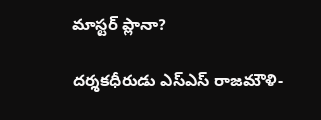మాస్టర్ ప్లానా?

దర్శకధీరుడు ఎస్ఎస్ రాజమౌళి-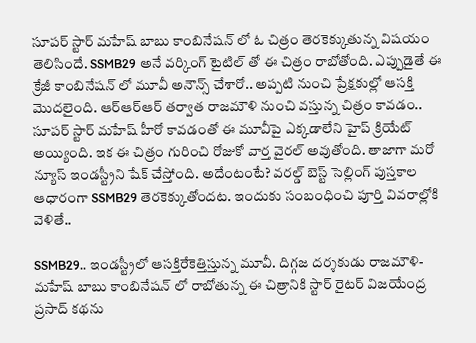సూపర్ స్టార్ మహేష్ బాబు కాంబినేషన్ లో ఓ చిత్రం తెరకెక్కుతున్న విషయం తెలిసిందే. SSMB29 అనే వర్కింగ్ టైటిల్ తో ఈ చిత్రం రాబోతోంది. ఎప్పుడైతే ఈ క్రేజీ కాంబినేషన్ లో మూవీ అనౌన్స్ చేశారో.. అప్పటి నుంచి ప్రేక్షకుల్లో ఆసక్తి మెుదలైంది. ఆర్ఆర్ఆర్ తర్వాత రాజమౌళి నుంచి వస్తున్న చిత్రం కావడం.. సూపర్ స్టార్ మహేష్ హీరో కావడంతో ఈ మూవీపై ఎక్కడాలేని హైప్ క్రియేట్ అయ్యింది. ఇక ఈ చిత్రం గురించి రోజుకో వార్త వైరల్ అవుతోంది. తాజాగా మరో న్యూస్ ఇండస్ట్రీని షేక్ చేస్తోంది. అదేంటంటే? వరల్డ్ బెస్ట్ సెల్లింగ్ పుస్తకాల ఆధారంగా SSMB29 తెరకెక్కుతోందట. ఇందుకు సంబంధించి పూర్తి వివరాల్లోకి వెళితే..

SSMB29.. ఇండస్ట్రీలో ఆసక్తిరేకెత్తిస్తున్న మూవీ. దిగ్గజ దర్శకుడు రాజమౌళి-మహేష్ బాబు కాంబినేషన్ లో రాబోతున్న ఈ చిత్రానికి స్టార్ రైటర్ విజయేంద్ర ప్రసాద్ కథను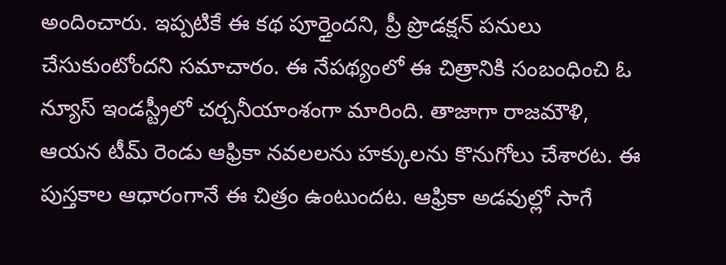అందించారు. ఇప్పటికే ఈ కథ పూర్తైందని, ప్రీ ప్రొడక్షన్ పనులు చేసుకుంటోందని సమాచారం. ఈ నేపథ్యంలో ఈ చిత్రానికి సంబంధించి ఓ న్యూస్ ఇండస్ట్రీలో చర్చనీయాంశంగా మారింది. తాజాగా రాజమౌళి, ఆయన టీమ్ రెండు ఆఫ్రికా నవలలను హక్కులను కొనుగోలు చేశారట. ఈ పుస్తకాల ఆధారంగానే ఈ చిత్రం ఉంటుందట. ఆఫ్రికా అడవుల్లో సాగే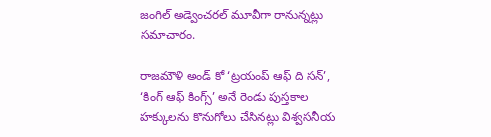జంగిల్ అడ్వెంచరల్ మూవీగా రానున్నట్లు సమాచారం.

రాజమౌళి అండ్ కో ‘ట్రయంప్ ఆఫ్ ది సన్’, ‘కింగ్ ఆఫ్ కింగ్స్’ అనే రెండు పుస్తకాల హక్కులను కొనుగోలు చేసినట్లు విశ్వసనీయ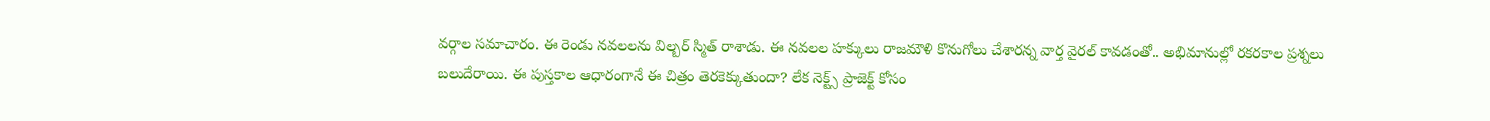వర్గాల సమాచారం. ఈ రెండు నవలలను విల్బర్ స్మిత్ రాశాడు. ఈ నవలల హక్కులు రాజమౌళి కొనుగోలు చేశారన్న వార్త వైరల్ కావడంతో.. అభిమానుల్లో రకరకాల ప్రశ్నలు బలుదేరాయి. ఈ పుస్తకాల ఆధారంగానే ఈ చిత్రం తెరకెక్కుతుందా? లేక నెక్ట్స్ ప్రాజెక్ట్ కోసం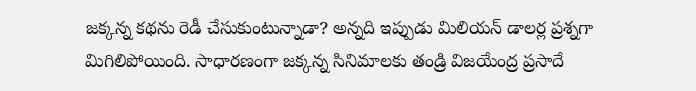జక్కన్న కథను రెడీ చేసుకుంటున్నాడా? అన్నది ఇప్పుడు మిలియన్ డాలర్ల ప్రశ్నగా మిగిలిపోయింది. సాధారణంగా జక్కన్న సినిమాలకు తండ్రి విజయేంద్ర ప్రసాదే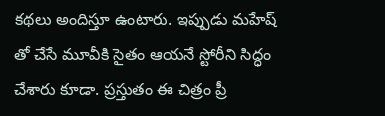కథలు అందిస్తూ ఉంటారు. ఇప్పుడు మహేష్ తో చేసే మూవీకి సైతం ఆయనే స్టోరీని సిద్ధం చేశారు కూడా. ప్రస్తుతం ఈ చిత్రం ప్రీ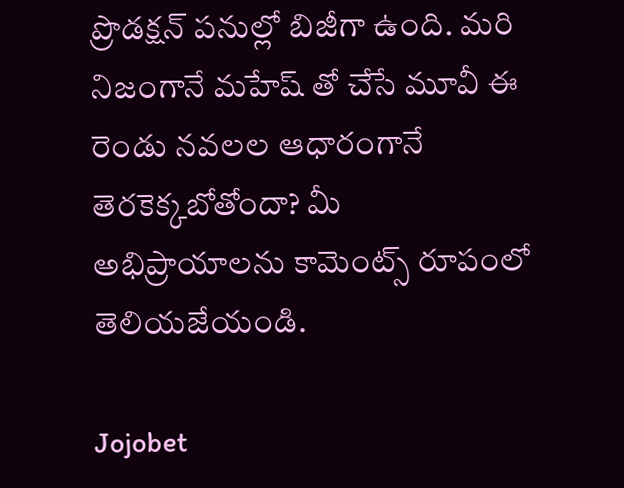ప్రొడక్షన్ పనుల్లో బిజీగా ఉంది. మరి నిజంగానే మహేష్ తో చేసే మూవీ ఈ రెండు నవలల ఆధారంగానే తెరకెక్కబోతోందా? మీ అభిప్రాయాలను కామెంట్స్ రూపంలో తెలియజేయండి.

Jojobet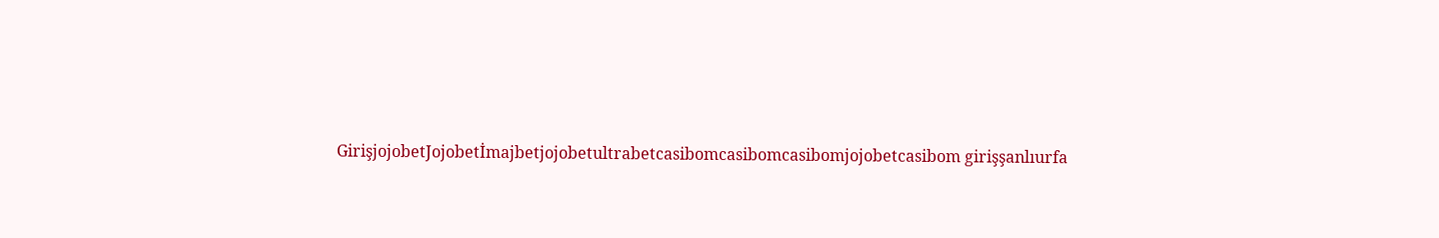GirişjojobetJojobetİmajbetjojobetultrabetcasibomcasibomcasibomjojobetcasibom girişşanlıurfa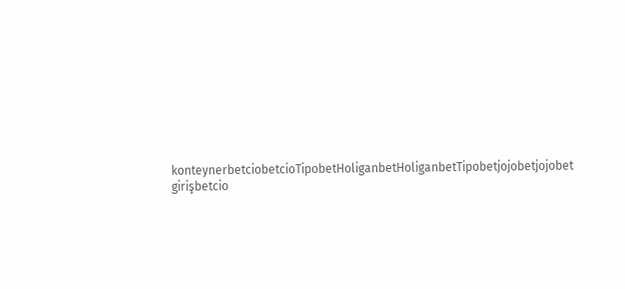konteynerbetciobetcioTipobetHoliganbetHoliganbetTipobetjojobetjojobet girişbetcio